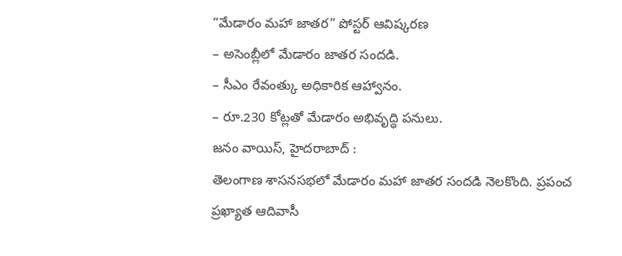“మేడారం మహా జాతర” పోస్టర్ ఆవిష్కరణ
– అసెంబ్లీలో మేడారం జాతర సందడి.
– సీఎం రేవంత్కు అధికారిక ఆహ్వానం.
– రూ.230 కోట్లతో మేడారం అభివృద్ధి పనులు.
జనం వాయిస్, హైదరాబాద్ :
తెలంగాణ శాసనసభలో మేడారం మహా జాతర సందడి నెలకొంది. ప్రపంచ ప్రఖ్యాత ఆదివాసీ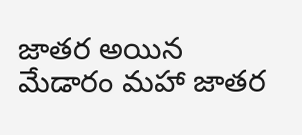జాతర అయిన మేడారం మహా జాతర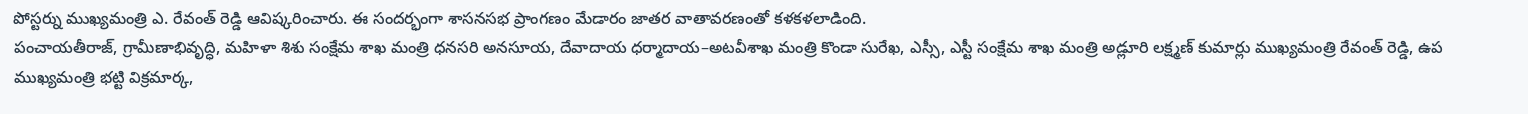పోస్టర్ను ముఖ్యమంత్రి ఎ. రేవంత్ రెడ్డి ఆవిష్కరించారు. ఈ సందర్భంగా శాసనసభ ప్రాంగణం మేడారం జాతర వాతావరణంతో కళకళలాడింది.
పంచాయతీరాజ్, గ్రామీణాభివృద్ధి, మహిళా శిశు సంక్షేమ శాఖ మంత్రి ధనసరి అనసూయ, దేవాదాయ ధర్మాదాయ–అటవీశాఖ మంత్రి కొండా సురేఖ, ఎస్సీ, ఎస్టీ సంక్షేమ శాఖ మంత్రి అడ్లూరి లక్ష్మణ్ కుమార్లు ముఖ్యమంత్రి రేవంత్ రెడ్డి, ఉప ముఖ్యమంత్రి భట్టి విక్రమార్క,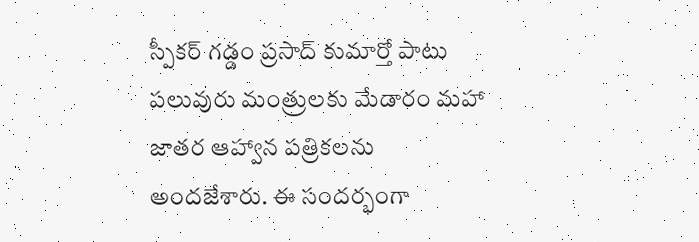స్పీకర్ గడ్డం ప్రసాద్ కుమార్తో పాటు పలువురు మంత్రులకు మేడారం మహా జాతర ఆహ్వాన పత్రికలను అందజేశారు. ఈ సందర్భంగా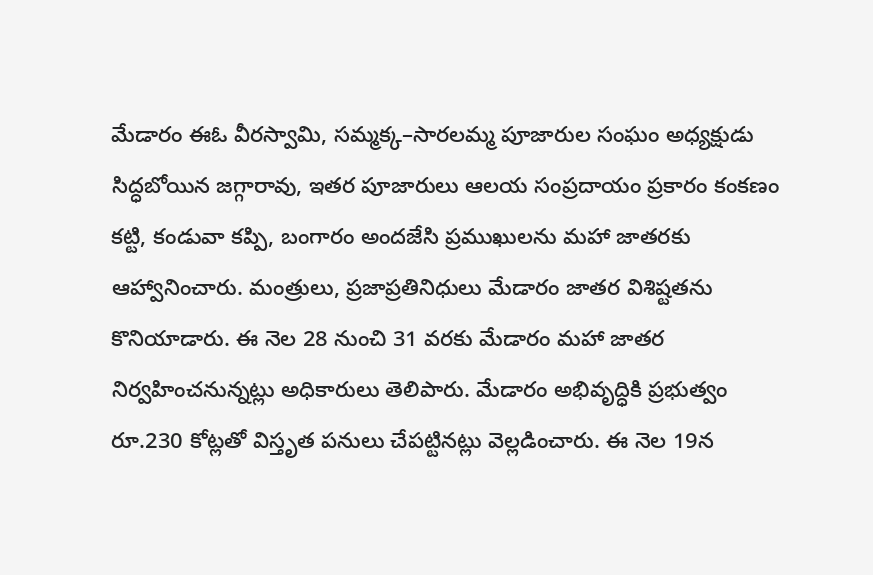మేడారం ఈఓ వీరస్వామి, సమ్మక్క–సారలమ్మ పూజారుల సంఘం అధ్యక్షుడు సిద్ధబోయిన జగ్గారావు, ఇతర పూజారులు ఆలయ సంప్రదాయం ప్రకారం కంకణం కట్టి, కండువా కప్పి, బంగారం అందజేసి ప్రముఖులను మహా జాతరకు ఆహ్వానించారు. మంత్రులు, ప్రజాప్రతినిధులు మేడారం జాతర విశిష్టతను కొనియాడారు. ఈ నెల 28 నుంచి 31 వరకు మేడారం మహా జాతర నిర్వహించనున్నట్లు అధికారులు తెలిపారు. మేడారం అభివృద్ధికి ప్రభుత్వం రూ.230 కోట్లతో విస్తృత పనులు చేపట్టినట్లు వెల్లడించారు. ఈ నెల 19న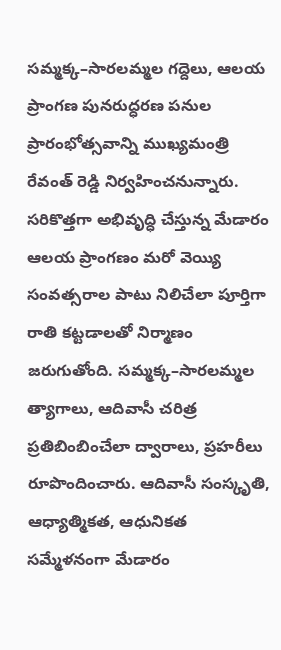సమ్మక్క–సారలమ్మల గద్దెలు, ఆలయ ప్రాంగణ పునరుద్ధరణ పనుల ప్రారంభోత్సవాన్ని ముఖ్యమంత్రి రేవంత్ రెడ్డి నిర్వహించనున్నారు.
సరికొత్తగా అభివృద్ధి చేస్తున్న మేడారం ఆలయ ప్రాంగణం మరో వెయ్యి సంవత్సరాల పాటు నిలిచేలా పూర్తిగా రాతి కట్టడాలతో నిర్మాణం జరుగుతోంది. సమ్మక్క–సారలమ్మల త్యాగాలు, ఆదివాసీ చరిత్ర ప్రతిబింబించేలా ద్వారాలు, ప్రహరీలు రూపొందించారు. ఆదివాసీ సంస్కృతి, ఆధ్యాత్మికత, ఆధునికత సమ్మేళనంగా మేడారం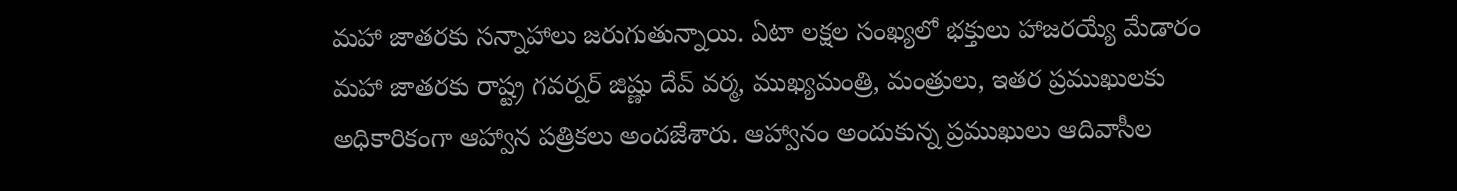మహా జాతరకు సన్నాహాలు జరుగుతున్నాయి. ఏటా లక్షల సంఖ్యలో భక్తులు హాజరయ్యే మేడారం మహా జాతరకు రాష్ట్ర గవర్నర్ జిష్ణు దేవ్ వర్మ, ముఖ్యమంత్రి, మంత్రులు, ఇతర ప్రముఖులకు అధికారికంగా ఆహ్వాన పత్రికలు అందజేశారు. ఆహ్వానం అందుకున్న ప్రముఖులు ఆదివాసీల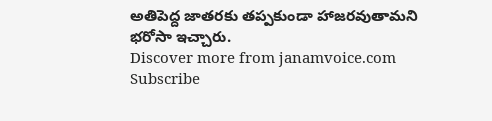అతిపెద్ద జాతరకు తప్పకుండా హాజరవుతామని భరోసా ఇచ్చారు.
Discover more from janamvoice.com
Subscribe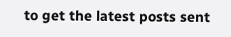to get the latest posts sent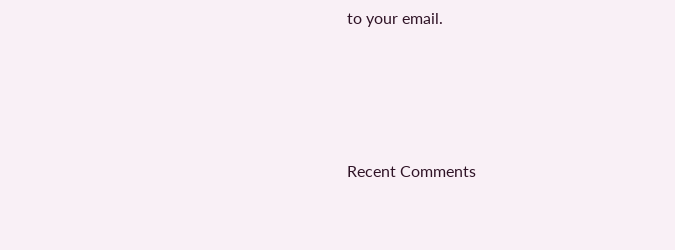to your email.





Recent Comments